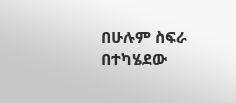በሁሉም ስፍራ በተካሄደው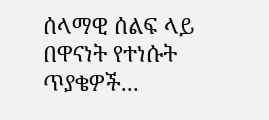ሰላማዊ ሰልፍ ላይ በዋናነት የተነሱት ጥያቄዎች...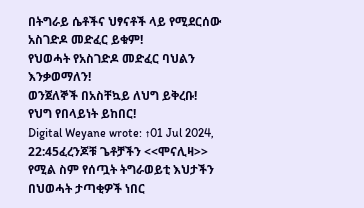በትግራይ ሴቶችና ህፃናቶች ላይ የሚደርሰው አስገድዶ መድፈር ይቁም!
የህወሓት የአስገድዶ መድፈር ባህልን እንቃወማለን!
ወንጀለኞች በአስቸኳይ ለህግ ይቅረቡ!
የህግ የበላይነት ይከበር!
Digital Weyane wrote: ↑01 Jul 2024, 22:45ፈረንጆቹ ጌቶቻችን <<ሞናሊዛ>> የሚል ስም የሰጧት ትግራወይቲ እህታችን በህወሓት ታጣቂዎች ነበር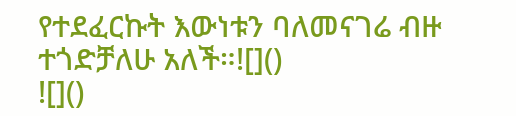የተደፈርኩት እውነቱን ባለመናገሬ ብዙ ተጎድቻለሁ አለች።![]()
![]()